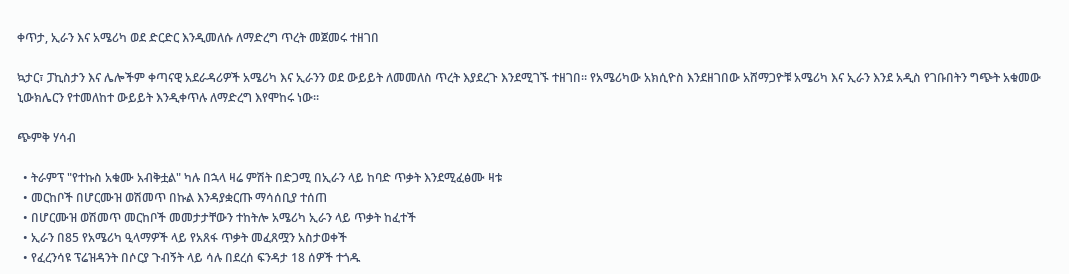ቀጥታ, ኢራን እና አሜሪካ ወደ ድርድር እንዲመለሱ ለማድረግ ጥረት መጀመሩ ተዘገበ

ኳታር፣ ፓኪስታን እና ሌሎችም ቀጣናዊ አደራዳሪዎች አሜሪካ እና ኢራንን ወደ ውይይት ለመመለስ ጥረት እያደረጉ እንደሚገኙ ተዘገበ። የአሜሪካው አክሲዮስ እንደዘገበው አሸማጋዮቹ አሜሪካ እና ኢራን እንደ አዲስ የገቡበትን ግጭት አቁመው ኒውክሌርን የተመለከተ ውይይት እንዲቀጥሉ ለማድረግ እየሞከሩ ነው።

ጭምቅ ሃሳብ

  • ትራምፕ "የተኩስ አቁሙ አብቅቷል" ካሉ በኋላ ዛሬ ምሽት በድጋሚ በኢራን ላይ ከባድ ጥቃት እንደሚፈፅሙ ዛቱ
  • መርከቦች በሆርሙዝ ወሽመጥ በኩል እንዳያቋርጡ ማሳሰቢያ ተሰጠ
  • በሆርሙዝ ወሽመጥ መርከቦች መመታታቸውን ተከትሎ አሜሪካ ኢራን ላይ ጥቃት ከፈተች
  • ኢራን በ85 የአሜሪካ ዒላማዎች ላይ የአጸፋ ጥቃት መፈጸሟን አስታወቀች
  • የፈረንሳዩ ፕሬዝዳንት በሶርያ ጉብኝት ላይ ሳሉ በደረሰ ፍንዳታ 18 ሰዎች ተጎዱ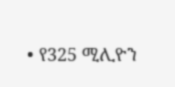• የ325 ሚሊዮን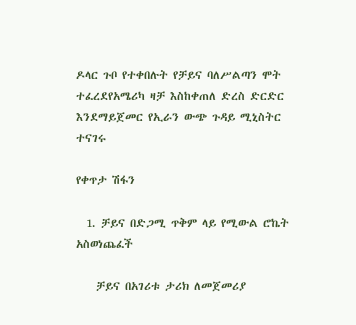ዶላር ጉቦ የተቀበሉት የቻይና ባለሥልጣን ሞት ተፈረደየአሜሪካ ዛቻ እስከቀጠለ ድረስ ድርድር እንደማይጀመር የኢራን ውጭ ጉዳይ ሚኒስትር ተናገሩ

የቀጥታ ሽፋን

  1. ቻይና በድጋሚ ጥቅም ላይ የሚውል ሮኬት አስወነጨፈች

    ቻይና በአገሪቱ ታሪክ ለመጀመሪያ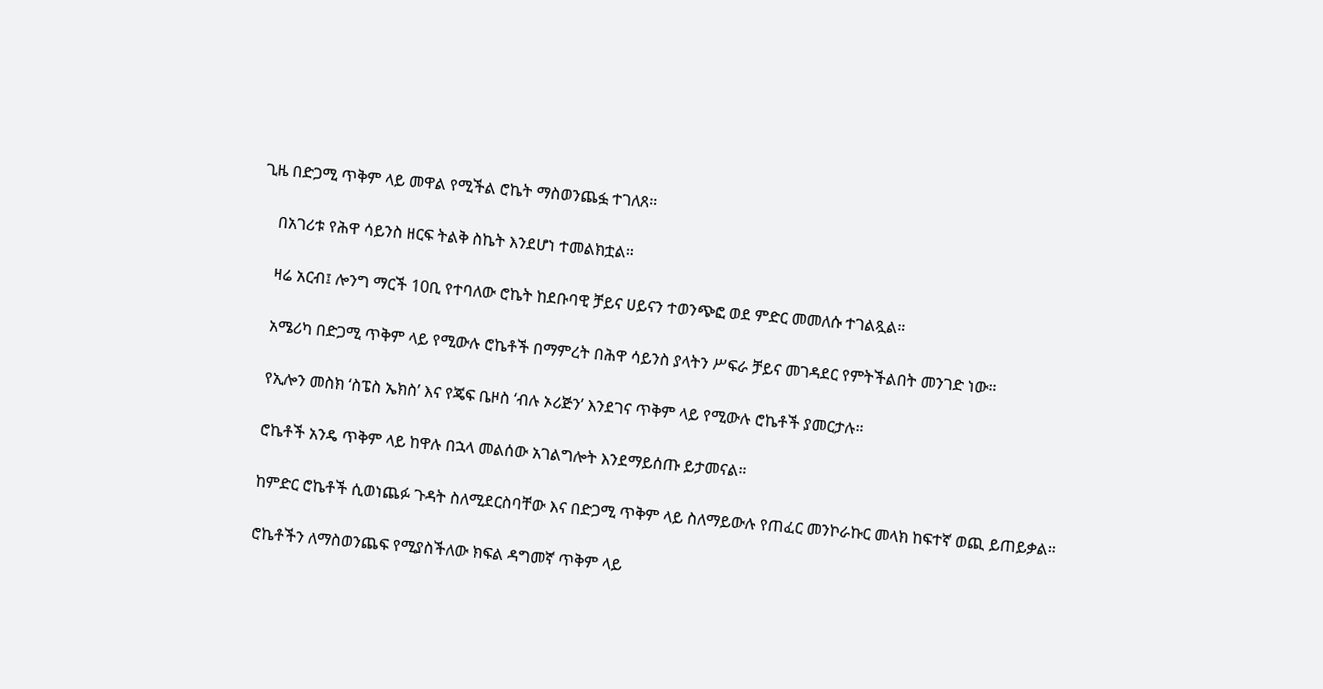ጊዜ በድጋሚ ጥቅም ላይ መዋል የሚችል ሮኬት ማስወንጨፏ ተገለጸ።

    በአገሪቱ የሕዋ ሳይንስ ዘርፍ ትልቅ ስኬት እንደሆነ ተመልክቷል።

    ዛሬ አርብ፤ ሎንግ ማርች 10ቢ የተባለው ሮኬት ከደቡባዊ ቻይና ሀይናን ተወንጭፎ ወደ ምድር መመለሱ ተገልጿል።

    አሜሪካ በድጋሚ ጥቅም ላይ የሚውሉ ሮኬቶች በማምረት በሕዋ ሳይንስ ያላትን ሥፍራ ቻይና መገዳደር የምትችልበት መንገድ ነው።

    የኢሎን መስክ ‘ስፔስ ኤክስ’ እና የጄፍ ቤዞስ ‘ብሉ ኦሪጅን’ እንደገና ጥቅም ላይ የሚውሉ ሮኬቶች ያመርታሉ።

    ሮኬቶች አንዴ ጥቅም ላይ ከዋሉ በኋላ መልሰው አገልግሎት እንደማይሰጡ ይታመናል።

    ከምድር ሮኬቶች ሲወነጨፉ ጉዳት ስለሚደርስባቸው እና በድጋሚ ጥቅም ላይ ስለማይውሉ የጠፈር መንኮራኩር መላክ ከፍተኛ ወጪ ይጠይቃል።

    ሮኬቶችን ለማስወንጨፍ የሚያስችለው ክፍል ዳግመኛ ጥቅም ላይ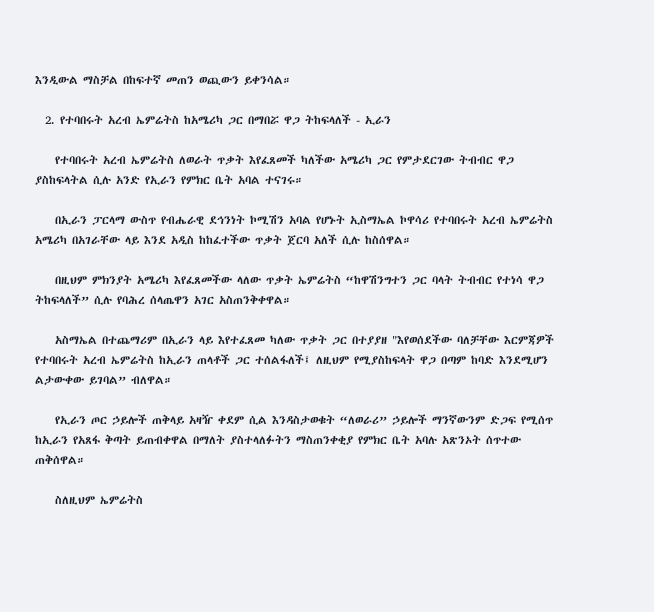እንዲውል ማስቻል በከፍተኛ መጠን ወጪውን ይቀንሳል።

  2. የተባበሩት አረብ ኤምሬትስ ከአሜሪካ ጋር በማበሯ ዋጋ ትከፍላለች - ኢራን

    የተባበሩት አረብ ኤምሬትስ ለወራት ጥቃት እየፈጸመች ካለችው አሜሪካ ጋር የምታደርገው ትብብር ዋጋ ያስከፍላትል ሲሉ አንድ የኢራን የምክር ቤት አባል ተናገሩ።

    በኢራን ፓርላማ ውስጥ የብሔራዊ ደኅንነት ኮሚሽን አባል የሆኑት ኢስማኤል ኮዋሳሪ የተባበሩት አረብ ኤምሬትስ አሜሪካ በአገራቸው ላይ እንደ አዲስ ከከፈተችው ጥቃት ጀርባ አለች ሲሉ ከስሰዋል።

    በዚህም ምክንያት አሜሪካ እየፈጸመችው ላለው ጥቃት ኤምሬትስ “ከዋሽንግተን ጋር ባላት ትብብር የተነሳ ዋጋ ትከፍላለች” ሲሉ የባሕረ ሰላጤዋን አገር አስጠንቅቀዋል።

    አስማኤል በተጨማሪም በኢራን ላይ እየተፈጸመ ካለው ጥቃት ጋር በተያያዘ "እየወሰደችው ባለቻቸው እርምጃዎች የተባበሩት አረብ ኤምሬትስ ከኢራን ጠላቶች ጋር ተሰልፋለች፤ ለዚህም የሚያስከፍላት ዋጋ በጣም ከባድ እንደሚሆን ልታውቀው ይገባል” ብለዋል።

    የኢራን ጦር ኃይሎች ጠቅላይ አዛዥ ቀደም ሲል እንዳስታወቁት “ለወራሪ” ኃይሎች ማንኛውንም ድጋፍ የሚሰጥ ከኢራን የአጸፋ ቅጣት ይጠብቀዋል በማለት ያስተላለፉትን ማስጠንቀቂያ የምክር ቤት አባሉ አጽንኦት ሰጥተው ጠቅሰዋል።

    ስለዚህም ኤምሬትስ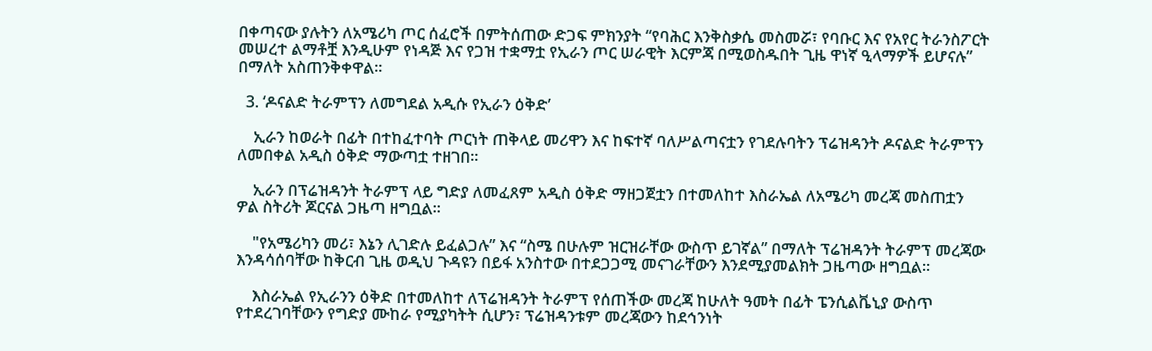በቀጣናው ያሉትን ለአሜሪካ ጦር ሰፈሮች በምትሰጠው ድጋፍ ምክንያት “የባሕር እንቅስቃሴ መስመሯ፣ የባቡር እና የአየር ትራንስፖርት መሠረተ ልማቶቿ እንዲሁም የነዳጅ እና የጋዝ ተቋማቷ የኢራን ጦር ሠራዊት እርምጃ በሚወስዱበት ጊዜ ዋነኛ ዒላማዎች ይሆናሉ” በማለት አስጠንቅቀዋል።

  3. ‘ዶናልድ ትራምፕን ለመግደል አዲሱ የኢራን ዕቅድ’

    ኢራን ከወራት በፊት በተከፈተባት ጦርነት ጠቅላይ መሪዋን እና ከፍተኛ ባለሥልጣናቷን የገደሉባትን ፕሬዝዳንት ዶናልድ ትራምፕን ለመበቀል አዲስ ዕቅድ ማውጣቷ ተዘገበ።

    ኢራን በፕሬዝዳንት ትራምፕ ላይ ግድያ ለመፈጸም አዲስ ዕቅድ ማዘጋጀቷን በተመለከተ እስራኤል ለአሜሪካ መረጃ መስጠቷን ዎል ስትሪት ጆርናል ጋዜጣ ዘግቧል።

    "የአሜሪካን መሪ፣ እኔን ሊገድሉ ይፈልጋሉ” እና “ስሜ በሁሉም ዝርዝራቸው ውስጥ ይገኛል” በማለት ፕሬዝዳንት ትራምፕ መረጃው እንዳሳሰባቸው ከቅርብ ጊዜ ወዲህ ጉዳዩን በይፋ አንስተው በተደጋጋሚ መናገራቸውን እንደሚያመልክት ጋዜጣው ዘግቧል።

    እስራኤል የኢራንን ዕቅድ በተመለከተ ለፕሬዝዳንት ትራምፕ የሰጠችው መረጃ ከሁለት ዓመት በፊት ፔንሲልቬኒያ ውስጥ የተደረገባቸውን የግድያ ሙከራ የሚያካትት ሲሆን፣ ፕሬዝዳንቱም መረጃውን ከደኅንነት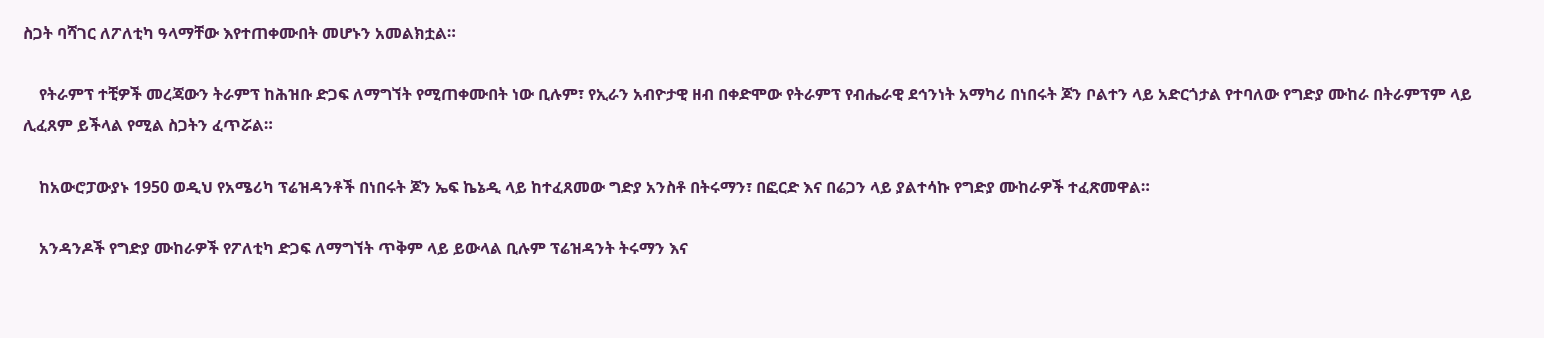ስጋት ባሻገር ለፖለቲካ ዓላማቸው እየተጠቀሙበት መሆኑን አመልክቷል።

    የትራምፕ ተቺዎች መረጃውን ትራምፕ ከሕዝቡ ድጋፍ ለማግኘት የሚጠቀሙበት ነው ቢሉም፣ የኢራን አብዮታዊ ዘብ በቀድሞው የትራምፕ የብሔራዊ ደኅንነት አማካሪ በነበሩት ጆን ቦልተን ላይ አድርጎታል የተባለው የግድያ ሙከራ በትራምፕም ላይ ሊፈጸም ይችላል የሚል ስጋትን ፈጥሯል።

    ከአውሮፓውያኑ 1950 ወዲህ የአሜሪካ ፕሬዝዳንቶች በነበሩት ጆን ኤፍ ኬኔዲ ላይ ከተፈጸመው ግድያ አንስቶ በትሩማን፣ በፎርድ እና በሬጋን ላይ ያልተሳኩ የግድያ ሙከራዎች ተፈጽመዋል።

    አንዳንዶች የግድያ ሙከራዎች የፖለቲካ ድጋፍ ለማግኘት ጥቅም ላይ ይውላል ቢሉም ፕሬዝዳንት ትሩማን እና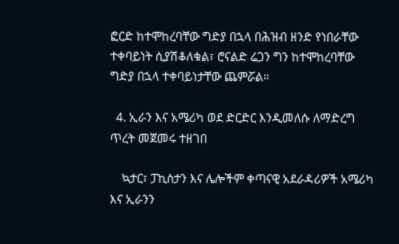ፎርድ ከተሞከረባቸው ግድያ በኋላ በሕዝብ ዘንድ የነበራቸው ተቀባይነት ሲያሽቆለቁል፣ ሮናልድ ሬጋን ግን ከተሞከረባቸው ግድያ በኋላ ተቀባይነታቸው ጨምሯል።

  4. ኢራን እና አሜሪካ ወደ ድርድር እንዲመለሱ ለማድረግ ጥረት መጀመሩ ተዘገበ

    ኳታር፣ ፓኪስታን እና ሌሎችም ቀጣናዊ አደራዳሪዎች አሜሪካ እና ኢራንን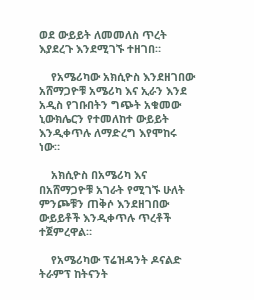ወደ ውይይት ለመመለስ ጥረት እያደረጉ እንደሚገኙ ተዘገበ።

    የአሜሪካው አክሲዮስ እንደዘገበው አሸማጋዮቹ አሜሪካ እና ኢራን እንደ አዲስ የገቡበትን ግጭት አቁመው ኒውክሌርን የተመለከተ ውይይት እንዲቀጥሉ ለማድረግ እየሞከሩ ነው።

    አክሲዮስ በአሜሪካ እና በአሸማጋዮቹ አገራት የሚገኙ ሁለት ምንጮቹን ጠቅሶ እንደዘገበው ውይይቶች እንዲቀጥሉ ጥረቶች ተጀምረዋል።

    የአሜሪካው ፕሬዝዳንት ዶናልድ ትራምፕ ከትናንት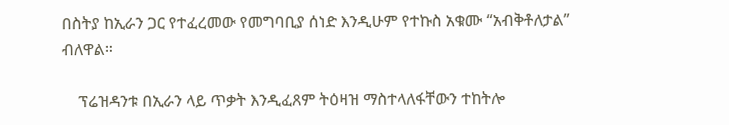በስትያ ከኢራን ጋር የተፈረመው የመግባቢያ ሰነድ እንዲሁም የተኩስ አቁሙ “አብቅቶለታል” ብለዋል።

    ፕሬዝዳንቱ በኢራን ላይ ጥቃት እንዲፈጸም ትዕዛዝ ማስተላለፋቸውን ተከትሎ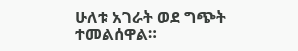ሁለቱ አገራት ወደ ግጭት ተመልሰዋል።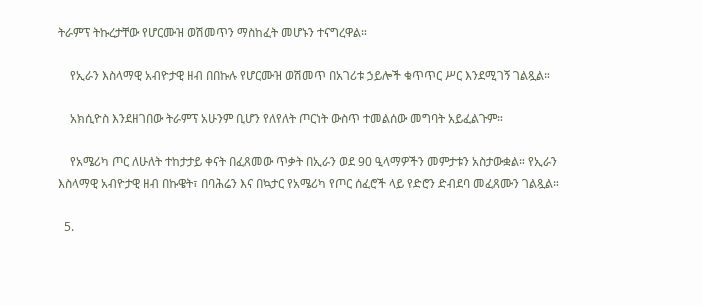ትራምፕ ትኩረታቸው የሆርሙዝ ወሽመጥን ማስከፈት መሆኑን ተናግረዋል።

    የኢራን እስላማዊ አብዮታዊ ዘብ በበኩሉ የሆርሙዝ ወሽመጥ በአገሪቱ ኃይሎች ቁጥጥር ሥር እንደሚገኝ ገልጿል።

    አክሲዮስ እንደዘገበው ትራምፕ አሁንም ቢሆን የለየለት ጦርነት ውስጥ ተመልሰው መግባት አይፈልጉም።

    የአሜሪካ ጦር ለሁለት ተከታታይ ቀናት በፈጸመው ጥቃት በኢራን ወደ 90 ዒላማዎችን መምታቱን አስታውቋል። የኢራን እስላማዊ አብዮታዊ ዘብ በኩዌት፣ በባሕሬን እና በኳታር የአሜሪካ የጦር ሰፈሮች ላይ የድሮን ድብደባ መፈጸሙን ገልጿል።

  5.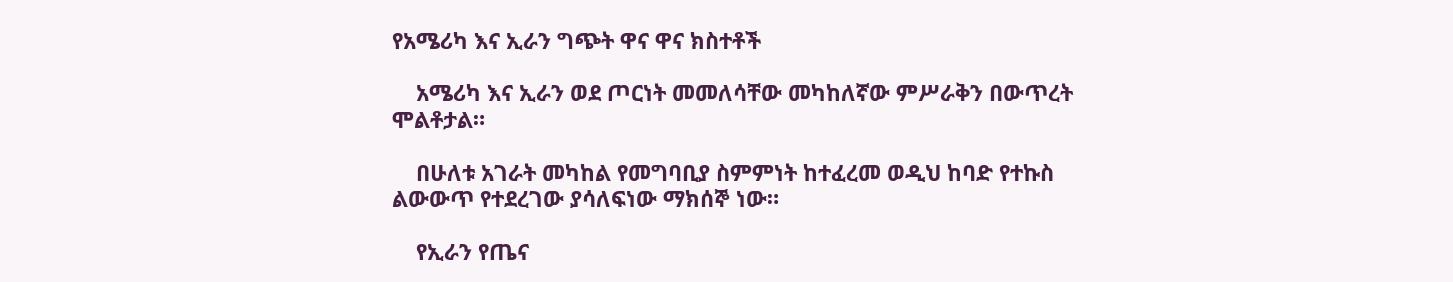የአሜሪካ እና ኢራን ግጭት ዋና ዋና ክስተቶች

    አሜሪካ እና ኢራን ወደ ጦርነት መመለሳቸው መካከለኛው ምሥራቅን በውጥረት ሞልቶታል።

    በሁለቱ አገራት መካከል የመግባቢያ ስምምነት ከተፈረመ ወዲህ ከባድ የተኩስ ልውውጥ የተደረገው ያሳለፍነው ማክሰኞ ነው።

    የኢራን የጤና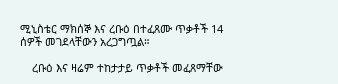ሚኒስቴር ማክሰኞ እና ረቡዕ በተፈጸሙ ጥቃቶች 14 ሰዎች መገደላቸውን አረጋግጧል።

    ረቡዕ እና ዛሬም ተከታታይ ጥቃቶች መፈጸማቸው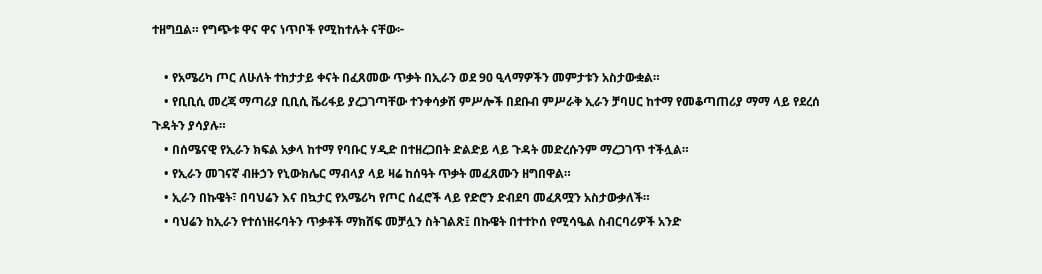ተዘግቧል። የግጭቱ ዋና ዋና ነጥቦች የሚከተሉት ናቸው፦

    • የአሜሪካ ጦር ለሁለት ተከታታይ ቀናት በፈጸመው ጥቃት በኢራን ወደ 90 ዒላማዎችን መምታቱን አስታውቋል።
    • የቢቢሲ መረጃ ማጣሪያ ቢቢሲ ቬሪፋይ ያረጋገጣቸው ተንቀሳቃሽ ምሥሎች በደቡብ ምሥራቅ ኢራን ቻባሀር ከተማ የመቆጣጠሪያ ማማ ላይ የደረሰ ጉዳትን ያሳያሉ።
    • በሰሜናዊ የኢራን ክፍል አቃላ ከተማ የባቡር ሃዲድ በተዘረጋበት ድልድይ ላይ ጉዳት መድረሱንም ማረጋገጥ ተችሏል።
    • የኢራን መገናኛ ብዙኃን የኒውክሌር ማብላያ ላይ ዛሬ ከሰዓት ጥቃት መፈጸሙን ዘግበዋል።
    • ኢራን በኩዌት፣ በባህሬን እና በኳታር የአሜሪካ የጦር ሰፈሮች ላይ የድሮን ድብደባ መፈጸሟን አስታውቃለች።
    • ባህሬን ከኢራን የተሰነዘሩባትን ጥቃቶች ማክሸፍ መቻሏን ስትገልጽ፤ በኩዌት በተተኮሰ የሚሳዔል ስብርባሪዎች አንድ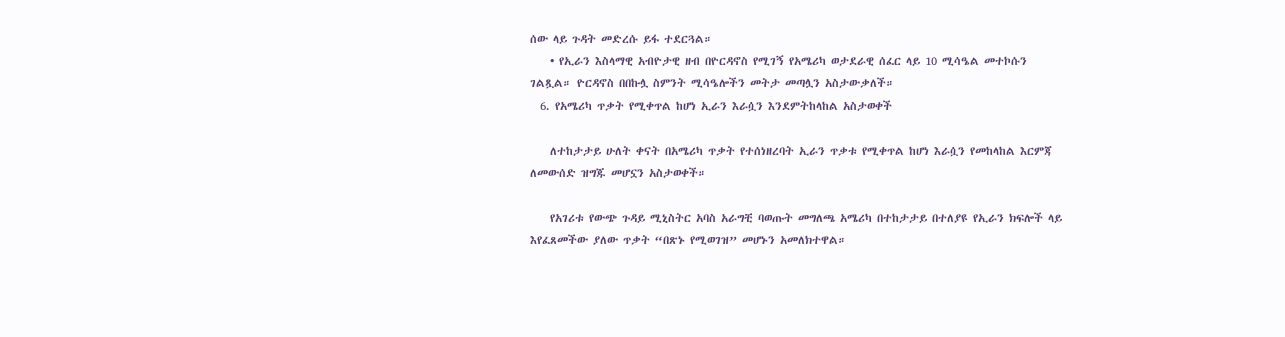ሰው ላይ ጉዳት መድረሱ ይፋ ተደርጓል።
    • የኢራን እስላማዊ አብዮታዊ ዘብ በዮርዳኖስ የሚገኝ የአሜሪካ ወታደራዊ ሰፈር ላይ 10 ሚሳዔል መተኮሱን ገልጿል። ዮርዳኖስ በበኩሏ ስምንት ሚሳዔሎችን መትታ መጣሏን አስታውቃለች።
  6. የአሜሪካ ጥቃት የሚቀጥል ከሆነ ኢራን እራሷን እንደምትከላከል አስታወቀች

    ለተከታታይ ሁለት ቀናት በአሜሪካ ጥቃት የተሰነዘረባት ኢራን ጥቃቱ የሚቀጥል ከሆነ እራሷን የመከላከል እርምጃ ለመውሰድ ዝግጁ መሆኗን አስታወቀች።

    የአገሪቱ የውጭ ጉዳይ ሚኒስትር አባስ አራግቺ ባወጡት መግለጫ አሜሪካ በተከታታይ በተለያዩ የኢራን ክፍሎች ላይ እየፈጸመችው ያለው ጥቃት “በጽኑ የሚወገዝ” መሆኑን አመለክተዋል።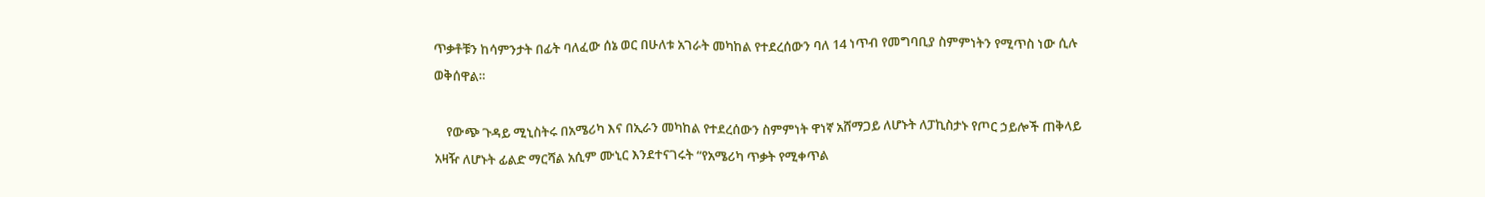ጥቃቶቹን ከሳምንታት በፊት ባለፈው ሰኔ ወር በሁለቱ አገራት መካከል የተደረሰውን ባለ 14 ነጥብ የመግባቢያ ስምምነትን የሚጥስ ነው ሲሉ ወቅሰዋል።

    የውጭ ጉዳይ ሚኒስትሩ በአሜሪካ እና በኢራን መካከል የተደረሰውን ስምምነት ዋነኛ አሸማጋይ ለሆኑት ለፓኪስታኑ የጦር ኃይሎች ጠቅላይ አዛዥ ለሆኑት ፊልድ ማርሻል አሲም ሙኒር እንደተናገሩት “የአሜሪካ ጥቃት የሚቀጥል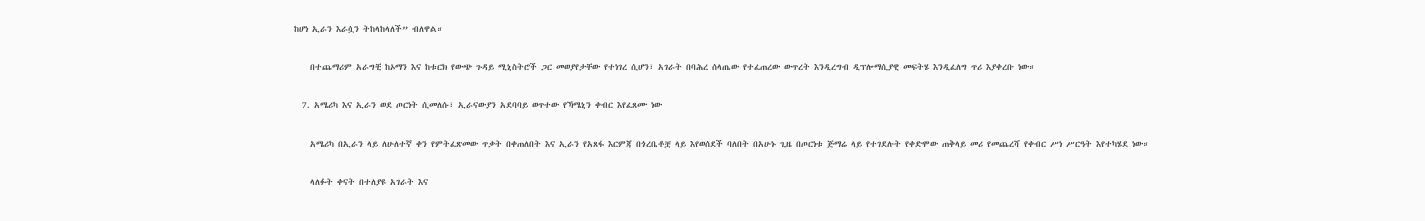ከሆነ ኢራን እራሷን ትከላከላለች” ብለዋል።

    በተጨማሪም አራግቺ ከኦማን እና ከቱርክ የውጭ ጉዳይ ሚኒስትሮች ጋር መወያየታቸው የተነገረ ሲሆን፣ አገራት በባሕረ ሰላጤው የተፈጠረው ውጥረት እንዲረግብ ዲፕሎማሲያዊ መፍትሄ እንዲፈለግ ጥሪ እያቀረቡ ነው።

  7. አሜሪካ እና ኢራን ወደ ጦርነት ሲመለሱ፣ ኢራናውያን አደባባይ ወጥተው የኻሜኒን ቀብር እየፈጸሙ ነው

    አሜሪካ በኢራን ላይ ለሁለተኛ ቀን የምትፈጽመው ጥቃት በቀጠለበት እና ኢራን የአጸፋ እርምጃ በጎረቤቶቿ ላይ እየወሰደች ባለበት በአሁኑ ጊዜ በጦርነቱ ጅማሬ ላይ የተገደሉት የቀድሞው ጠቅላይ መሪ የመጨረሻ የቀብር ሥነ ሥርዓት እየተካሄደ ነው።

    ላለፉት ቀናት በተለያዩ አገራት እና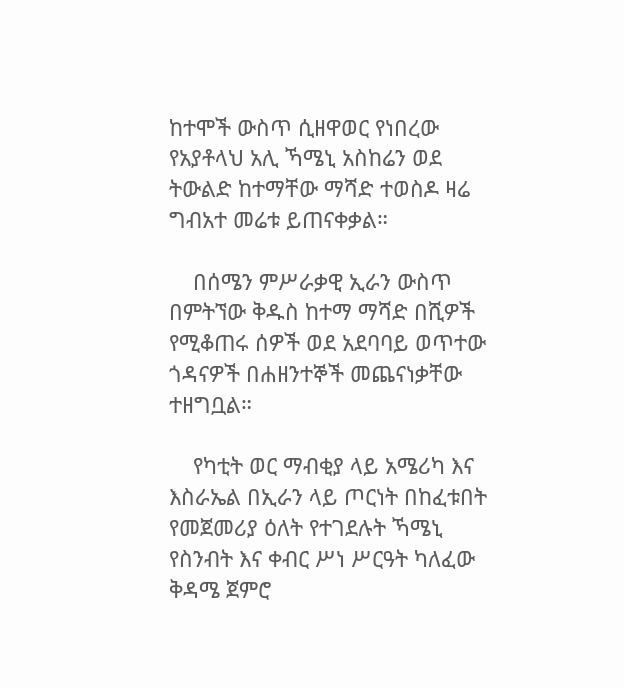ከተሞች ውስጥ ሲዘዋወር የነበረው የአያቶላህ አሊ ኻሜኒ አስከሬን ወደ ትውልድ ከተማቸው ማሻድ ተወስዶ ዛሬ ግብአተ መሬቱ ይጠናቀቃል።

    በሰሜን ምሥራቃዊ ኢራን ውስጥ በምትኘው ቅዱስ ከተማ ማሻድ በሺዎች የሚቆጠሩ ሰዎች ወደ አደባባይ ወጥተው ጎዳናዎች በሐዘንተኞች መጨናነቃቸው ተዘግቧል።

    የካቲት ወር ማብቂያ ላይ አሜሪካ እና እስራኤል በኢራን ላይ ጦርነት በከፈቱበት የመጀመሪያ ዕለት የተገደሉት ኻሜኒ የስንብት እና ቀብር ሥነ ሥርዓት ካለፈው ቅዳሜ ጀምሮ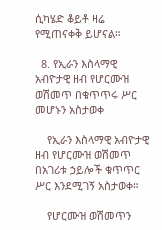ሲካሄድ ቆይቶ ዛሬ የሚጠናቀቅ ይሆናል።

  8. የኢራን እስላማዊ አብዮታዊ ዘብ የሆርሙዝ ወሽመጥ በቁጥጥሩ ሥር መሆኑን አስታወቀ

    የኢራን እስላማዊ አብዮታዊ ዘብ የሆርሙዝ ወሽመጥ በአገሪቱ ኃይሎች ቁጥጥር ሥር እንደሚገኝ አስታወቀ።

    የሆርሙዝ ወሽመጥን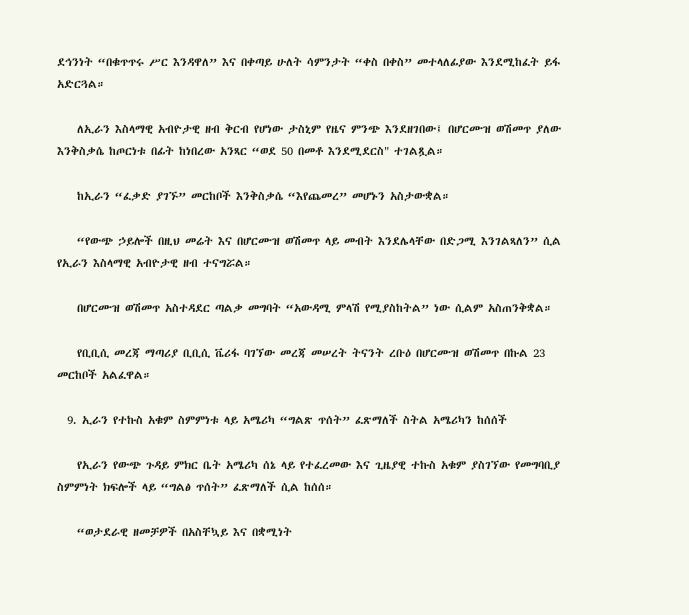ደኅንነት “በቁጥጥሩ ሥር እንዳዋለ” እና በቀጣይ ሁለት ሳምንታት “ቀስ በቀስ” መተላለፊያው እንደሚከፈት ይፋ አድርጓል።

    ለኢራን እስላማዊ አብዮታዊ ዘብ ቅርብ የሆነው ታስኒም የዜና ምንጭ እንደዘገበው፤ በሆርሙዝ ወሽመጥ ያለው እንቅስቃሴ ከጦርነቱ በፊት ከነበረው አንጻር “ወደ 50 በመቶ እንደሚደርስ" ተገልጿል።

    ከኢራን “ፈቃድ ያገኙ” መርከቦች እንቅስቃሴ “እየጨመረ” መሆኑን አስታውቋል።

    “የውጭ ኃይሎች በዚህ መሬት እና በሆርሙዝ ወሽመጥ ላይ መብት እንደሌላቸው በድጋሚ እንገልጻለን” ሲል የኢራን እስላማዊ አብዮታዊ ዘብ ተናግሯል።

    በሆርሙዝ ወሽመጥ አስተዳደር ጣልቃ መግባት “አውዳሚ ምላሽ የሚያስከትል” ነው ሲልም አስጠንቅቋል።

    የቢቢሲ መረጃ ማጣሪያ ቢቢሲ ቬሪፋ ባገኘው መረጃ መሠረት ትናንት ረቡዕ በሆርሙዝ ወሽመጥ በኩል 23 መርከቦች አልፈዋል።

  9. ኢራን የተኩስ አቁም ስምምነቱ ላይ አሜሪካ “ግልጽ ጥሰት” ፈጽማለች ስትል አሜሪካን ከሰሰች

    የኢራን የውጭ ጉዳይ ምክር ቤት አሜሪካ ሰኔ ላይ የተፈረመው እና ጊዜያዊ ተኩስ አቁም ያስገኘው የመግባቢያ ስምምነት ክፍሎች ላይ “ግልፅ ጥሰት” ፈጽማለች ሲል ከሰሰ።

    “ወታደራዊ ዘመቻዎች በአስቸኳይ እና በቋሚነት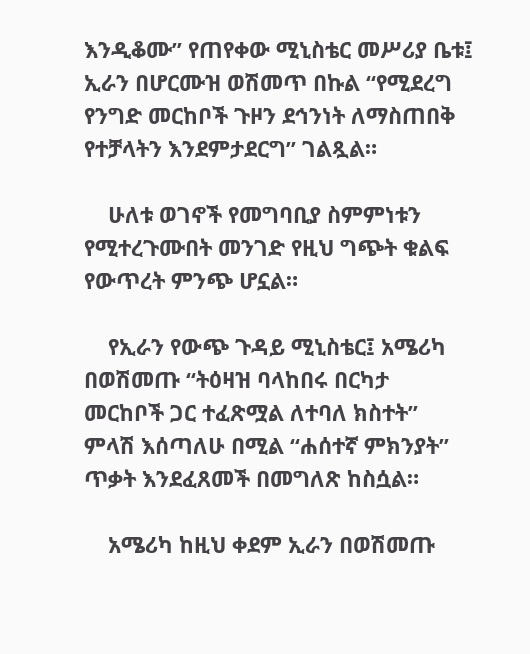እንዲቆሙ” የጠየቀው ሚኒስቴር መሥሪያ ቤቱ፤ ኢራን በሆርሙዝ ወሽመጥ በኩል “የሚደረግ የንግድ መርከቦች ጉዞን ደኅንነት ለማስጠበቅ የተቻላትን እንደምታደርግ” ገልጿል።

    ሁለቱ ወገኖች የመግባቢያ ስምምነቱን የሚተረጉሙበት መንገድ የዚህ ግጭት ቁልፍ የውጥረት ምንጭ ሆኗል።

    የኢራን የውጭ ጉዳይ ሚኒስቴር፤ አሜሪካ በወሽመጡ “ትዕዛዝ ባላከበሩ በርካታ መርከቦች ጋር ተፈጽሟል ለተባለ ክስተት” ምላሽ እሰጣለሁ በሚል “ሐሰተኛ ምክንያት” ጥቃት እንደፈጸመች በመግለጽ ከስሷል።

    አሜሪካ ከዚህ ቀደም ኢራን በወሽመጡ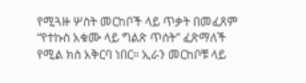የሚጓዙ ሦስት መርከቦች ላይ ጥቃት በመፈጸም “የተኩስ አቁሙ ላይ ግልጽ ጥሰት” ፈጽማለች የሚል ክስ አቅርባ ነበር። ኢራን መርከቦቹ ላይ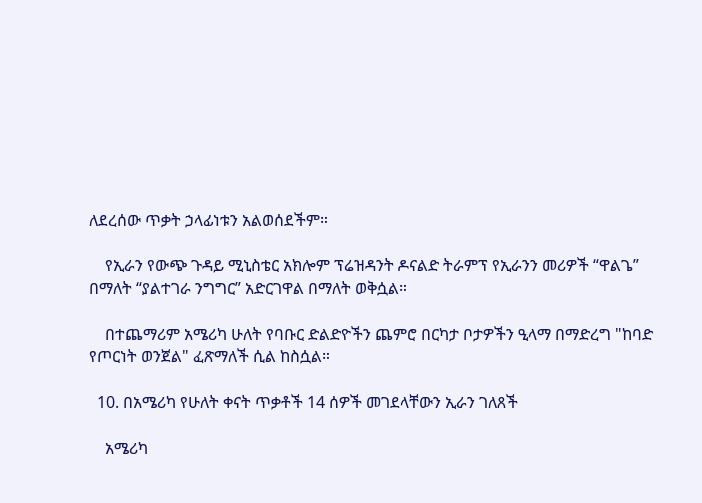ለደረሰው ጥቃት ኃላፊነቱን አልወሰደችም።

    የኢራን የውጭ ጉዳይ ሚኒስቴር አክሎም ፕሬዝዳንት ዶናልድ ትራምፕ የኢራንን መሪዎች “ዋልጌ” በማለት “ያልተገራ ንግግር” አድርገዋል በማለት ወቅሷል።

    በተጨማሪም አሜሪካ ሁለት የባቡር ድልድዮችን ጨምሮ በርካታ ቦታዎችን ዒላማ በማድረግ "ከባድ የጦርነት ወንጀል" ፈጽማለች ሲል ከስሷል።

  10. በአሜሪካ የሁለት ቀናት ጥቃቶች 14 ሰዎች መገደላቸውን ኢራን ገለጸች

    አሜሪካ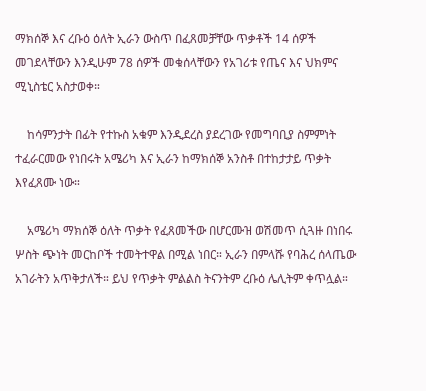ማክሰኞ እና ረቡዕ ዕለት ኢራን ውስጥ በፈጸመቻቸው ጥቃቶች 14 ሰዎች መገደላቸውን እንዲሁም 78 ሰዎች መቁሰላቸውን የአገሪቱ የጤና እና ህክምና ሚኒስቴር አስታወቀ።

    ከሳምንታት በፊት የተኩስ አቁም እንዲደረስ ያደረገው የመግባቢያ ስምምነት ተፈራርመው የነበሩት አሜሪካ እና ኢራን ከማክሰኞ አንስቶ በተከታታይ ጥቃት እየፈጸሙ ነው።

    አሜሪካ ማክሰኞ ዕለት ጥቃት የፈጸመችው በሆርሙዝ ወሽመጥ ሲጓዙ በነበሩ ሦስት ጭነት መርከቦች ተመትተዋል በሚል ነበር። ኢራን በምላሹ የባሕረ ሰላጤው አገራትን አጥቅታለች። ይህ የጥቃት ምልልስ ትናንትም ረቡዕ ሌሊትም ቀጥሏል።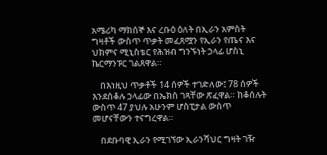አሜሪካ ማክሰኞ እና ረቡዕ ዕለት በኢራን አምስት ግዛቶች ውስጥ ጥቃት መፈጸሟን የኢራን የጤና እና ህክምና ሚኒስቴር የሕዝብ ግንኙነት ኃላፊ ሆስኒ ኬርማንፑር ገልጸዋል።

    በእነዚህ ጥቃቶች 14 ሰዎች ተገድለው፤ 78 ሰዎች እንደሰቆሉ ኃላፊው በኤክስ ገጻቸው ጽፈዋል። ከቆሰሉት ውስጥ 47 ያህሉ አሁንም ሆስፒታል ውስጥ መሆናቸውን ተናግረዋል።

    በደቡባዊ ኢራን የሚገኘው ኢራንሻህር ግዛት ገዥ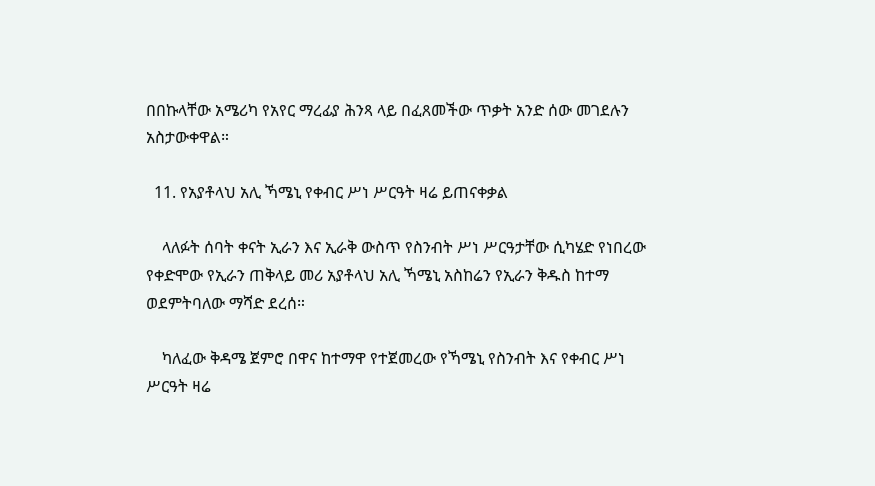በበኩላቸው አሜሪካ የአየር ማረፊያ ሕንጻ ላይ በፈጸመችው ጥቃት አንድ ሰው መገደሉን አስታውቀዋል።

  11. የአያቶላህ አሊ ኻሜኒ የቀብር ሥነ ሥርዓት ዛሬ ይጠናቀቃል

    ላለፉት ሰባት ቀናት ኢራን እና ኢራቅ ውስጥ የስንብት ሥነ ሥርዓታቸው ሲካሄድ የነበረው የቀድሞው የኢራን ጠቅላይ መሪ አያቶላህ አሊ ኻሜኒ አስከሬን የኢራን ቅዱስ ከተማ ወደምትባለው ማሻድ ደረሰ።

    ካለፈው ቅዳሜ ጀምሮ በዋና ከተማዋ የተጀመረው የኻሜኒ የስንብት እና የቀብር ሥነ ሥርዓት ዛሬ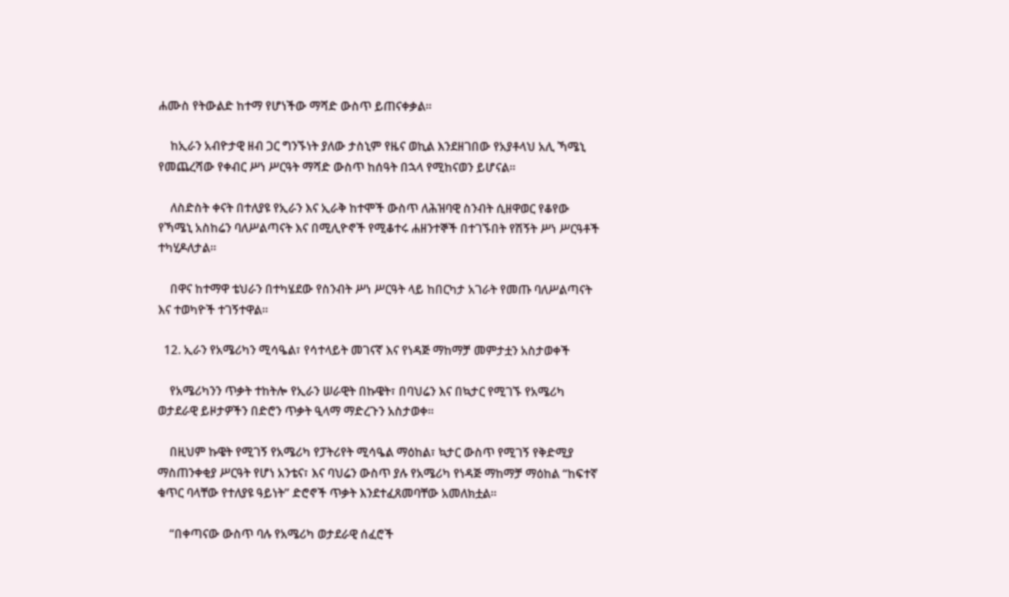ሐሙስ የትውልድ ከተማ የሆነችው ማሻድ ውስጥ ይጠናቀቃል።

    ከኢራን አብዮታዊ ዘብ ጋር ግንኙነት ያለው ታስኒም የዜና ወኪል እንደዘገበው የአያቶላህ አሊ ኻሜኒ የመጨረሻው የቀብር ሥነ ሥርዓት ማሻድ ውስጥ ከሰዓት በኋላ የሚከናወን ይሆናል።

    ለስድስት ቀናት በተለያዩ የኢራን እና ኢራቅ ከተሞች ውስጥ ለሕዝባዊ ስንብት ሲዘዋወር የቆየው የኻሜኒ አስከሬን ባለሥልጣናት እና በሚሊዮኖች የሚቆተሩ ሐዘንተኞች በተገኙበት የሽኝት ሥነ ሥርዓቶች ተካሂዶለታል።

    በዋና ከተማዋ ቴህራን በተካሄደው የስንብት ሥነ ሥርዓት ላይ ከበርካታ አገራት የመጡ ባለሥልጣናት እና ተወካዮች ተገኝተዋል።

  12. ኢራን የአሜሪካን ሚሳዔል፣ የሳተላይት መገናኛ እና የነዳጅ ማከማቻ መምታቷን አስታወቀች

    የአሜሪካንን ጥቃት ተከትሎ የኢራን ሠራዊት በኩዌት፣ በባህሬን እና በኳታር የሚገኙ የአሜሪካ ወታደራዊ ይዞታዎችን በድሮን ጥቃት ዒላማ ማድረጉን አስታወቀ።

    በዚህም ኩዌት የሚገኝ የአሜሪካ የፓትሪየት ሚሳዔል ማዕከል፣ ኳታር ውስጥ የሚገኝ የቅድሚያ ማስጠንቀቂያ ሥርዓት የሆነ አንቴና፣ እና ባህሬን ውስጥ ያሉ የአሜሪካ የነዳጅ ማከማቻ ማዕከል “ከፍተኛ ቁጥር ባላቸው የተለያዩ ዓይነት” ድሮኖች ጥቃት እንደተፈጸመባቸው አመለክቷል።

    “በቀጣናው ውስጥ ባሉ የአሜሪካ ወታደራዊ ሰፈሮች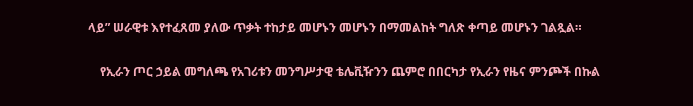ላይ” ሠራዊቱ እየተፈጸመ ያለው ጥቃት ተከታይ መሆኑን መሆኑን በማመልከት ግለጽ ቀጣይ መሆኑን ገልጿል።

    የኢራን ጦር ኃይል መግለጫ የአገሪቱን መንግሥታዊ ቴሌቪዥንን ጨምሮ በበርካታ የኢራን የዜና ምንጮች በኩል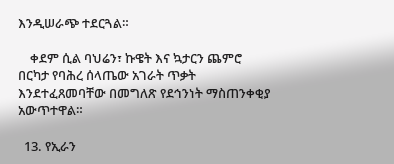እንዲሠራጭ ተደርጓል።

    ቀደም ሲል ባህሬን፣ ኩዌት እና ኳታርን ጨምሮ በርካታ የባሕረ ሰላጤው አገራት ጥቃት እንደተፈጸመባቸው በመግለጽ የደኅንነት ማስጠንቀቂያ አውጥተዋል።

  13. የኢራን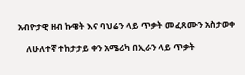አብዮታዊ ዘብ ኩዌት እና ባህሬን ላይ ጥቃት መፈጸሙን አስታወቀ

    ለሁለተኛ ተከታታይ ቀን አሜሪካ በኢራን ላይ ጥቃት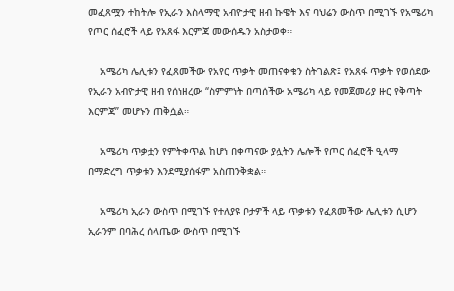መፈጸሟን ተከትሎ የኢራን እስላማዊ አብዮታዊ ዘብ ኩዌት እና ባህሬን ውስጥ በሚገኙ የአሜሪካ የጦር ሰፈሮች ላይ የአጸፋ እርምጃ መውሰዱን አስታወቀ።

    አሜሪካ ሌሊቱን የፈጸመችው የአየር ጥቃት መጠናቀቁን ስትገልጽ፤ የአጸፋ ጥቃት የወሰደው የኢራን አብዮታዊ ዘብ የሰነዘረው “ስምምነት በጣሰችው አሜሪካ ላይ የመጀመሪያ ዙር የቅጣት እርምጃ” መሆኑን ጠቅሷል።

    አሜሪካ ጥቃቷን የምትቀጥል ከሆነ በቀጣናው ያሏትን ሌሎች የጦር ሰፈሮች ዒላማ በማድረግ ጥቃቱን እንደሚያሰፋም አስጠንቅቋል።

    አሜሪካ ኢራን ውስጥ በሚገኙ የተለያዩ ቦታዎች ላይ ጥቃቱን የፈጸመችው ሌሊቱን ሲሆን ኢራንም በባሕረ ሰላጤው ውስጥ በሚገኙ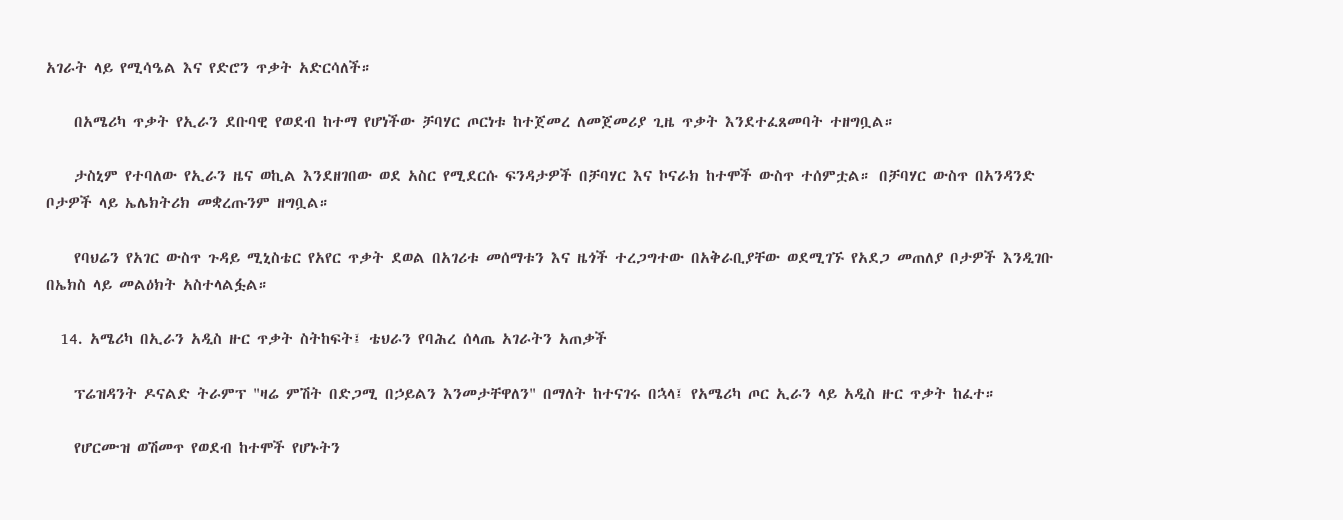አገራት ላይ የሚሳዔል እና የድሮን ጥቃት አድርሳለች።

    በአሜሪካ ጥቃት የኢራን ደቡባዊ የወደብ ከተማ የሆነችው ቻባሃር ጦርነቱ ከተጀመረ ለመጀመሪያ ጊዜ ጥቃት እንደተፈጸመባት ተዘግቧል።

    ታስኒም የተባለው የኢራን ዜና ወኪል እንደዘገበው ወደ አስር የሚደርሱ ፍንዳታዎች በቻባሃር እና ኮናራክ ከተሞች ውስጥ ተሰምቷል። በቻባሃር ውስጥ በአንዳንድ ቦታዎች ላይ ኤሌክትሪክ መቋረጡንም ዘግቧል።

    የባህሬን የአገር ውስጥ ጉዳይ ሚኒስቴር የአየር ጥቃት ደወል በአገሪቱ መሰማቱን እና ዜጎች ተረጋግተው በአቅራቢያቸው ወደሚገኙ የአደጋ መጠለያ ቦታዎች እንዲገቡ በኤክስ ላይ መልዕክት አስተላልፏል።

  14. አሜሪካ በኢራን አዲስ ዙር ጥቃት ስትከፍት፤ ቴህራን የባሕረ ሰላጤ አገራትን አጠቃች

    ፕሬዝዳንት ዶናልድ ትራምፕ "ዛሬ ምሽት በድጋሚ በኃይልን እንመታቸዋለን" በማለት ከተናገሩ በኋላ፤ የአሜሪካ ጦር ኢራን ላይ አዲስ ዙር ጥቃት ከፈተ።

    የሆርሙዝ ወሽመጥ የወደብ ከተሞች የሆኑትን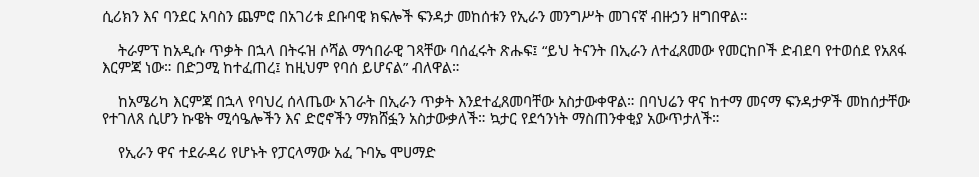ሲሪክን እና ባንደር አባስን ጨምሮ በአገሪቱ ደቡባዊ ክፍሎች ፍንዳታ መከሰቱን የኢራን መንግሥት መገናኛ ብዙኃን ዘግበዋል።

    ትራምፕ ከአዲሱ ጥቃት በኋላ በትሩዝ ሶሻል ማኅበራዊ ገጻቸው ባሰፈሩት ጽሑፍ፤ “ይህ ትናንት በኢራን ለተፈጸመው የመርከቦች ድብደባ የተወሰደ የአጸፋ እርምጃ ነው። በድጋሚ ከተፈጠረ፤ ከዚህም የባሰ ይሆናል” ብለዋል።

    ከአሜሪካ እርምጃ በኋላ የባህረ ሰላጤው አገራት በኢራን ጥቃት እንደተፈጸመባቸው አስታውቀዋል። በባህሬን ዋና ከተማ መናማ ፍንዳታዎች መከሰታቸው የተገለጸ ሲሆን ኩዌት ሚሳዔሎችን እና ድሮኖችን ማክሸፏን አስታውቃለች። ኳታር የደኅንነት ማስጠንቀቂያ አውጥታለች።

    የኢራን ዋና ተደራዳሪ የሆኑት የፓርላማው አፈ ጉባኤ ሞሀማድ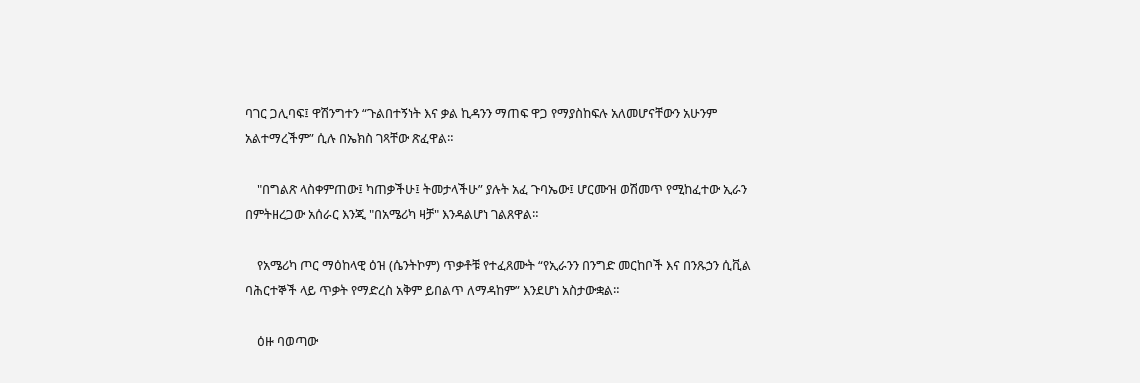ባገር ጋሊባፍ፤ ዋሽንግተን “ጉልበተኝነት እና ቃል ኪዳንን ማጠፍ ዋጋ የማያስከፍሉ አለመሆናቸውን አሁንም አልተማረችም” ሲሉ በኤክስ ገጻቸው ጽፈዋል።

    "በግልጽ ላስቀምጠው፤ ካጠቃችሁ፤ ትመታላችሁ” ያሉት አፈ ጉባኤው፤ ሆርሙዝ ወሽመጥ የሚከፈተው ኢራን በምትዘረጋው አሰራር እንጂ "በአሜሪካ ዛቻ" እንዳልሆነ ገልጸዋል።

    የአሜሪካ ጦር ማዕከላዊ ዕዝ (ሴንትኮም) ጥቃቶቹ የተፈጸሙት “የኢራንን በንግድ መርከቦች እና በንጹኃን ሲቪል ባሕርተኞች ላይ ጥቃት የማድረስ አቅም ይበልጥ ለማዳከም” እንደሆነ አስታውቋል።

    ዕዙ ባወጣው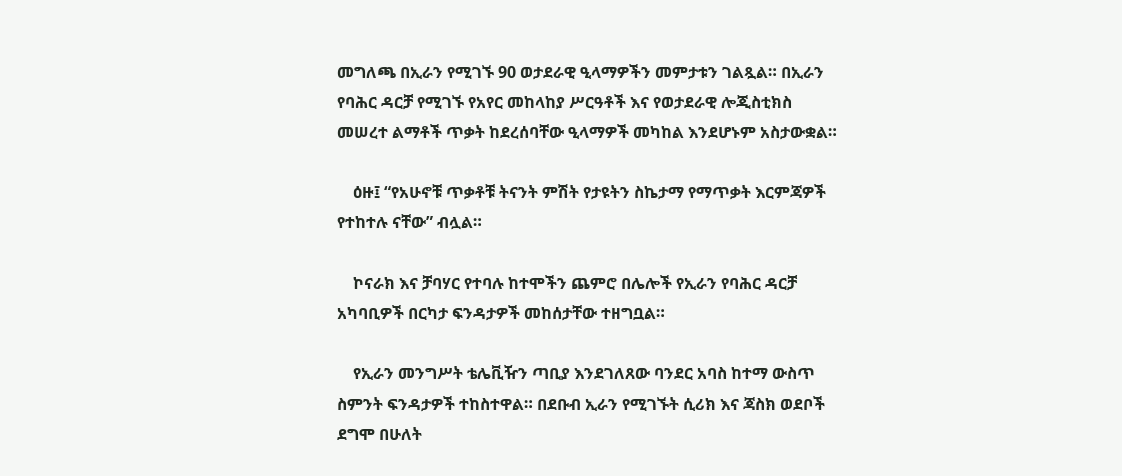መግለጫ በኢራን የሚገኙ 90 ወታደራዊ ዒላማዎችን መምታቱን ገልጿል። በኢራን የባሕር ዳርቻ የሚገኙ የአየር መከላከያ ሥርዓቶች እና የወታደራዊ ሎጂስቲክስ መሠረተ ልማቶች ጥቃት ከደረሰባቸው ዒላማዎች መካከል እንደሆኑም አስታውቋል።

    ዕዙ፤ “የአሁኖቹ ጥቃቶቹ ትናንት ምሽት የታዩትን ስኬታማ የማጥቃት እርምጃዎች የተከተሉ ናቸው” ብሏል።

    ኮናራክ እና ቻባሃር የተባሉ ከተሞችን ጨምሮ በሌሎች የኢራን የባሕር ዳርቻ አካባቢዎች በርካታ ፍንዳታዎች መከሰታቸው ተዘግቧል።

    የኢራን መንግሥት ቴሌቪዥን ጣቢያ እንደገለጸው ባንደር አባስ ከተማ ውስጥ ስምንት ፍንዳታዎች ተከስተዋል። በደቡብ ኢራን የሚገኙት ሲሪክ እና ጃስክ ወደቦች ደግሞ በሁለት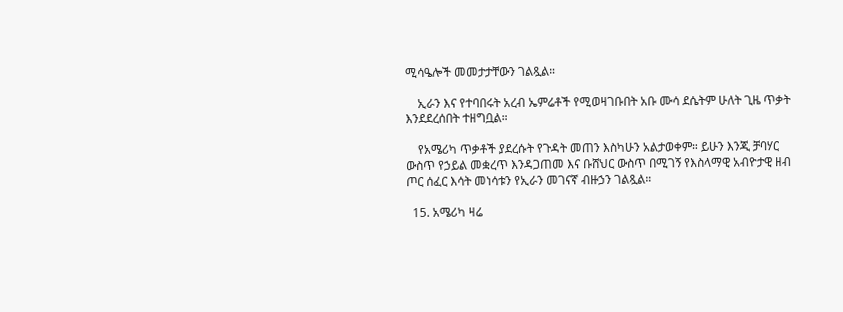ሚሳዔሎች መመታታቸውን ገልጿል።

    ኢራን እና የተባበሩት አረብ ኤምሬቶች የሚወዛገቡበት አቡ ሙሳ ደሴትም ሁለት ጊዜ ጥቃት እንደደረሰበት ተዘግቧል።

    የአሜሪካ ጥቃቶች ያደረሱት የጉዳት መጠን እስካሁን አልታወቀም። ይሁን እንጂ ቻባሃር ውስጥ የኃይል መቋረጥ እንዳጋጠመ እና ቡሸህር ውስጥ በሚገኝ የእስላማዊ አብዮታዊ ዘብ ጦር ሰፈር እሳት መነሳቱን የኢራን መገናኛ ብዙኃን ገልጿል።

  15. አሜሪካ ዛሬ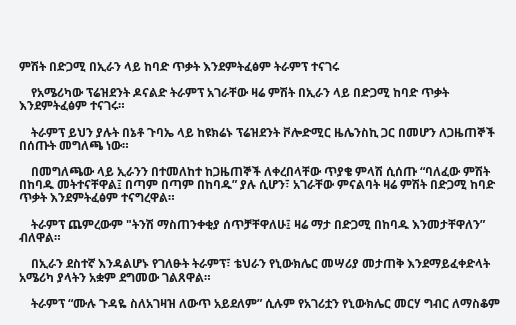ምሽት በድጋሚ በኢራን ላይ ከባድ ጥቃት እንደምትፈፅም ትራምፕ ተናገሩ

    የአሜሪካው ፕሬዝደንት ዶናልድ ትራምፕ አገራቸው ዛሬ ምሽት በኢራን ላይ በድጋሚ ከባድ ጥቃት እንደምትፈፅም ተናገሩ።

    ትራምፕ ይህን ያሉት በኔቶ ጉባኤ ላይ ከዩክሬኑ ፕሬዝደንት ቮሎድሚር ዜሌንስኪ ጋር በመሆን ለጋዜጠኞች በሰጡት መግለጫ ነው።

    በመግለጫው ላይ ኢራንን በተመለከተ ከጋዜጠኞች ለቀረበላቸው ጥያቄ ምላሽ ሲሰጡ “ባለፈው ምሽት በከባዱ መትተናቸዋል፤ በጣም በጣም በከባዱ” ያሉ ሲሆን፣ አገራቸው ምናልባት ዛሬ ምሽት በድጋሚ ከባድ ጥቃት እንደምትፈፅም ተናግረዋል።

    ትራምፕ ጨምረውም "ትንሽ ማስጠንቀቂያ ሰጥቻቸዋለሁ፤ ዛሬ ማታ በድጋሚ በከባዱ እንመታቸዋለን” ብለዋል።

    በኢራን ደስተኛ እንዳልሆኑ የገለፁት ትራምፕ፣ ቴህራን የኒውክሌር መሣሪያ መታጠቅ እንደማይፈቀድላት አሜሪካ ያላትን አቋም ደግመው ገልጸዋል።

    ትራምፕ “ሙሉ ጉዳዬ ስለአገዛዝ ለውጥ አይደለም” ሲሉም የአገሪቷን የኒውክሌር መርሃ ግብር ለማስቆም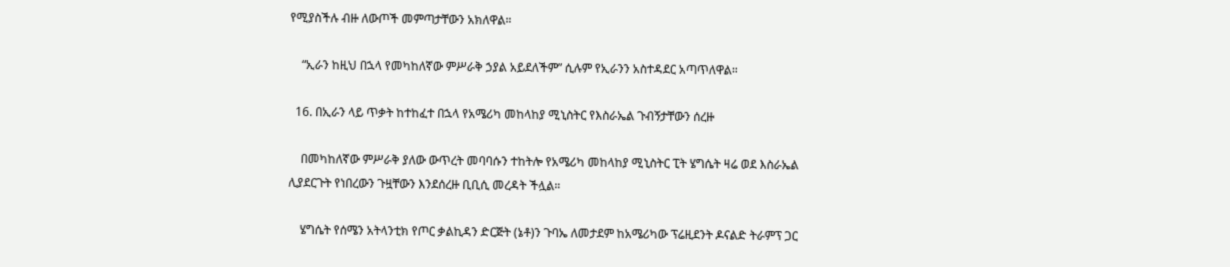የሚያስችሉ ብዙ ለውጦች መምጣታቸውን አክለዋል።

    “ኢራን ከዚህ በኋላ የመካከለኛው ምሥራቅ ኃያል አይደለችም” ሲሉም የኢራንን አስተዳደር አጣጥለዋል።

  16. በኢራን ላይ ጥቃት ከተከፈተ በኋላ የአሜሪካ መከላከያ ሚኒስትር የእስራኤል ጉብኝታቸውን ሰረዙ

    በመካከለኛው ምሥራቅ ያለው ውጥረት መባባሱን ተከትሎ የአሜሪካ መከላከያ ሚኒስትር ፒት ሄግሴት ዛሬ ወደ እስራኤል ሊያደርጉት የነበረውን ጉዟቸውን እንደሰረዙ ቢቢሲ መረዳት ችሏል።

    ሄግሴት የሰሜን አትላንቲክ የጦር ቃልኪዳን ድርጅት (ኔቶ)ን ጉባኤ ለመታደም ከአሜሪካው ፕሬዚደንት ዶናልድ ትራምፕ ጋር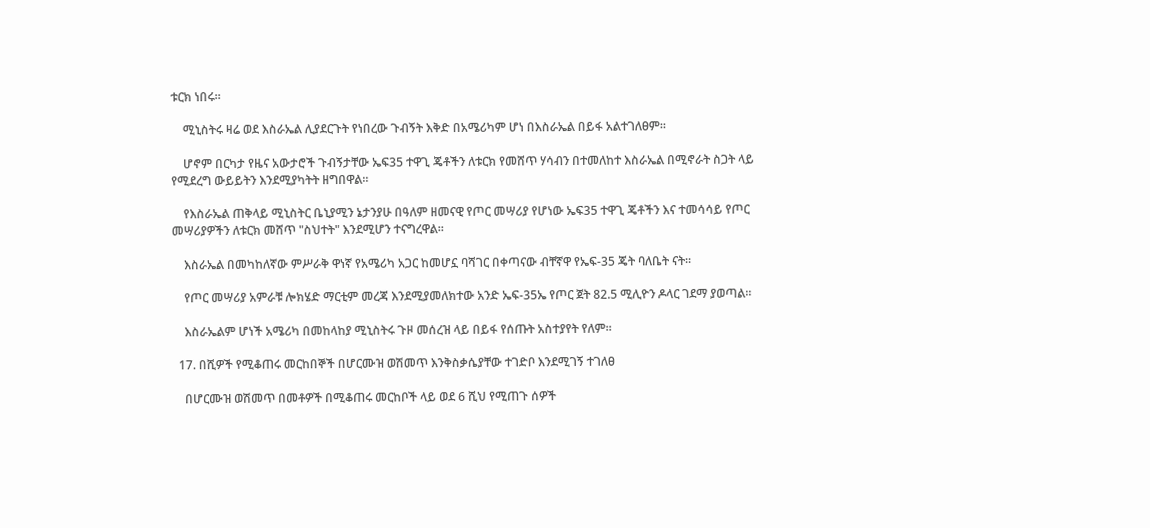ቱርክ ነበሩ።

    ሚኒስትሩ ዛሬ ወደ እስራኤል ሊያደርጉት የነበረው ጉብኝት እቅድ በአሜሪካም ሆነ በእስራኤል በይፋ አልተገለፀም።

    ሆኖም በርካታ የዜና አውታሮች ጉብኝታቸው ኤፍ35 ተዋጊ ጄቶችን ለቱርክ የመሸጥ ሃሳብን በተመለከተ እስራኤል በሚኖራት ስጋት ላይ የሚደረግ ውይይትን እንደሚያካትት ዘግበዋል።

    የእስራኤል ጠቅላይ ሚኒስትር ቤኒያሚን ኔታንያሁ በዓለም ዘመናዊ የጦር መሣሪያ የሆነው ኤፍ35 ተዋጊ ጄቶችን እና ተመሳሳይ የጦር መሣሪያዎችን ለቱርክ መሸጥ "ስህተት" እንደሚሆን ተናግረዋል።

    እስራኤል በመካከለኛው ምሥራቅ ዋነኛ የአሜሪካ አጋር ከመሆኗ ባሻገር በቀጣናው ብቸኛዋ የኤፍ-35 ጄት ባለቤት ናት።

    የጦር መሣሪያ አምራቹ ሎክሄድ ማርቲም መረጃ እንደሚያመለክተው አንድ ኤፍ-35ኤ የጦር ጀት 82.5 ሚሊዮን ዶላር ገደማ ያወጣል።

    እስራኤልም ሆነች አሜሪካ በመከላከያ ሚኒስትሩ ጉዞ መሰረዝ ላይ በይፋ የሰጡት አስተያየት የለም።

  17. በሺዎች የሚቆጠሩ መርከበኞች በሆርሙዝ ወሽመጥ እንቅስቃሴያቸው ተገድቦ እንደሚገኝ ተገለፀ

    በሆርሙዝ ወሽመጥ በመቶዎች በሚቆጠሩ መርከቦች ላይ ወደ 6 ሺህ የሚጠጉ ሰዎች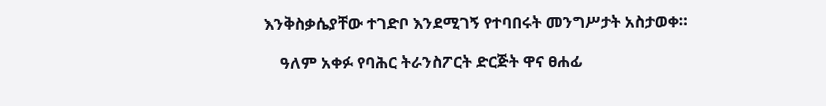እንቅስቃሴያቸው ተገድቦ እንደሚገኝ የተባበሩት መንግሥታት አስታወቀ።

    ዓለም አቀፉ የባሕር ትራንስፖርት ድርጅት ዋና ፀሐፊ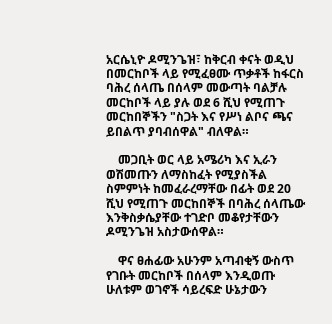አርሴኒዮ ዶሚንጌዝ፣ ከቅርብ ቀናት ወዲህ በመርከቦች ላይ የሚፈፀሙ ጥቃቶች ከፋርስ ባሕረ ሰላጤ በሰላም መውጣት ባልቻሉ መርከቦች ላይ ያሉ ወደ 6 ሺህ የሚጠጉ መርከበኞችን "ስጋት እና የሥነ ልቦና ጫና ይበልጥ ያባብሰዋል" ብለዋል።

    መጋቢት ወር ላይ አሜሪካ እና ኢራን ወሽመጡን ለማስከፈት የሚያስችል ስምምነት ከመፈራረማቸው በፊት ወደ 20 ሺህ የሚጠጉ መርከበኞች በባሕረ ሰላጤው እንቅስቃሴያቸው ተገድቦ መቆየታቸውን ዶሚንጌዝ አስታውሰዋል።

    ዋና ፀሐፊው አሁንም አጣብቂኝ ውስጥ የገቡት መርከቦች በሰላም እንዲወጡ ሁለቱም ወገኖች ሳይረፍድ ሁኔታውን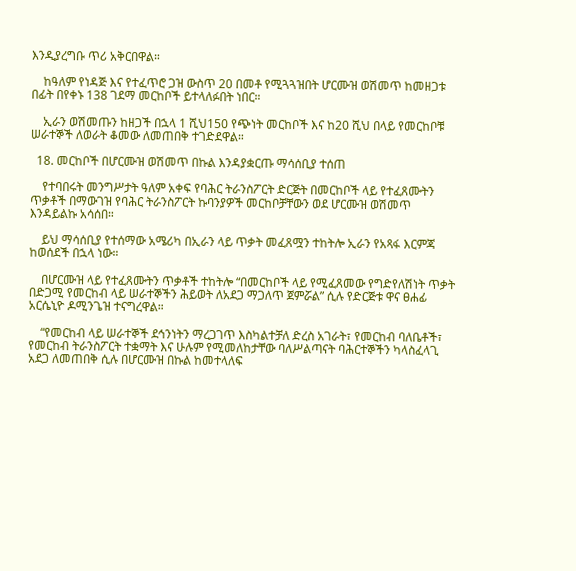እንዲያረግቡ ጥሪ አቅርበዋል።

    ከዓለም የነዳጅ እና የተፈጥሮ ጋዝ ውስጥ 20 በመቶ የሚጓጓዝበት ሆርሙዝ ወሽመጥ ከመዘጋቱ በፊት በየቀኑ 138 ገደማ መርከቦች ይተላለፉበት ነበር።

    ኢራን ወሽመጡን ከዘጋች በኋላ 1 ሺህ150 የጭነት መርከቦች እና ከ20 ሺህ በላይ የመርከቦቹ ሠራተኞች ለወራት ቆመው ለመጠበቅ ተገድደዋል።

  18. መርከቦች በሆርሙዝ ወሽመጥ በኩል እንዳያቋርጡ ማሳሰቢያ ተሰጠ

    የተባበሩት መንግሥታት ዓለም አቀፍ የባሕር ትራንስፖርት ድርጅት በመርከቦች ላይ የተፈጸሙትን ጥቃቶች በማውገዝ የባሕር ትራንስፖርት ኩባንያዎች መርከቦቻቸውን ወደ ሆርሙዝ ወሽመጥ እንዳይልኩ አሳሰበ።

    ይህ ማሳሰቢያ የተሰማው አሜሪካ በኢራን ላይ ጥቃት መፈጸሟን ተከትሎ ኢራን የአጻፋ እርምጃ ከወሰደች በኋላ ነው።

    በሆርሙዝ ላይ የተፈጸሙትን ጥቃቶች ተከትሎ “በመርከቦች ላይ የሚፈጸመው የግድየለሽነት ጥቃት በድጋሚ የመርከብ ላይ ሠራተኞችን ሕይወት ለአደጋ ማጋለጥ ጀምሯል” ሲሉ የድርጅቱ ዋና ፀሐፊ አርሴኒዮ ዶሚንጌዝ ተናግረዋል።

    “የመርከብ ላይ ሠራተኞች ደኅንነትን ማረጋገጥ እስካልተቻለ ድረስ አገራት፣ የመርከብ ባለቤቶች፣ የመርከብ ትራንስፖርት ተቋማት እና ሁሉም የሚመለከታቸው ባለሥልጣናት ባሕርተኞችን ካላስፈላጊ አደጋ ለመጠበቅ ሲሉ በሆርሙዝ በኩል ከመተላለፍ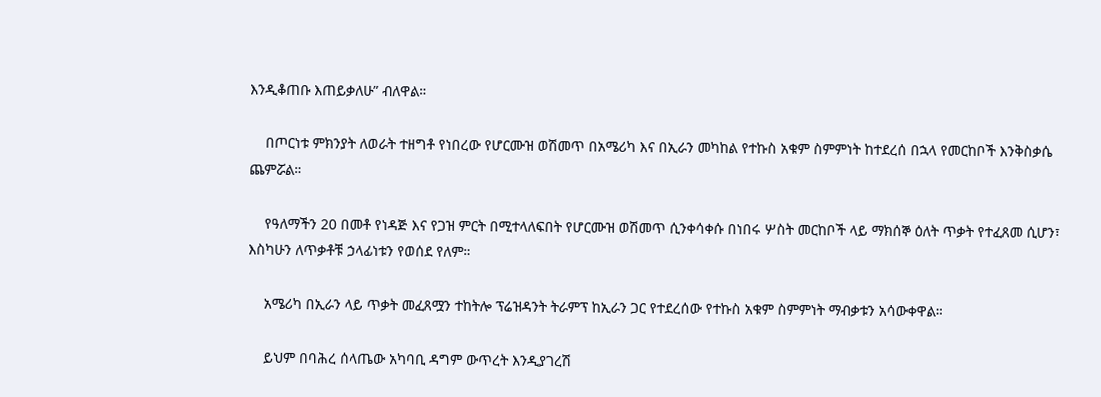እንዲቆጠቡ እጠይቃለሁ” ብለዋል።

    በጦርነቱ ምክንያት ለወራት ተዘግቶ የነበረው የሆርሙዝ ወሽመጥ በአሜሪካ እና በኢራን መካከል የተኩስ አቁም ስምምነት ከተደረሰ በኋላ የመርከቦች እንቅስቃሴ ጨምሯል።

    የዓለማችን 20 በመቶ የነዳጅ እና የጋዝ ምርት በሚተላለፍበት የሆርሙዝ ወሽመጥ ሲንቀሳቀሱ በነበሩ ሦስት መርከቦች ላይ ማክሰኞ ዕለት ጥቃት የተፈጸመ ሲሆን፣ እስካሁን ለጥቃቶቹ ኃላፊነቱን የወሰደ የለም።

    አሜሪካ በኢራን ላይ ጥቃት መፈጸሟን ተከትሎ ፕሬዝዳንት ትራምፕ ከኢራን ጋር የተደረሰው የተኩስ አቁም ስምምነት ማብቃቱን አሳውቀዋል።

    ይህም በባሕረ ሰላጤው አካባቢ ዳግም ውጥረት እንዲያገረሽ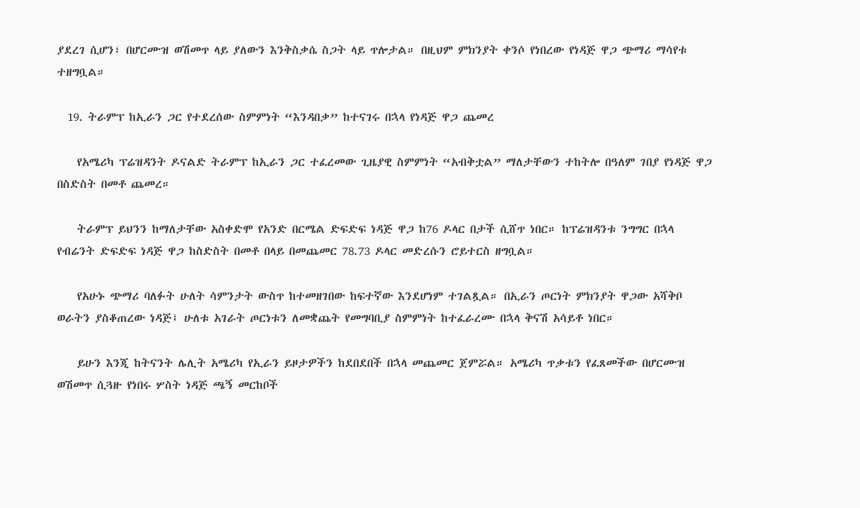ያደረገ ሲሆን፣ በሆርሙዝ ወሽመጥ ላይ ያለውን እንቅስቃሴ ስጋት ላይ ጥሎታል። በዚህም ምክንያት ቀንሶ የነበረው የነዳጅ ዋጋ ጭማሪ ማሳየቱ ተዘግቧል።

  19. ትራምፕ ከኢራን ጋር የተደረሰው ስምምነት “እንዳበቃ” ከተናገሩ በኋላ የነዳጅ ዋጋ ጨመረ

    የአሜሪካ ፕሬዝዳንት ዶናልድ ትራምፕ ከኢራን ጋር ተፈረመው ጊዜያዊ ስምምነት “አብቅቷል” ማለታቸውን ተከትሎ በዓለም ገበያ የነዳጅ ዋጋ በስድስት በመቶ ጨመረ።

    ትራምፕ ይህንን ከማለታቸው አስቀድሞ የአንድ በርሜል ድፍድፍ ነዳጅ ዋጋ ከ76 ዶላር በታች ሲሸጥ ነበር። ከፕሬዝዳንቱ ንግግር በኋላ የብሬንት ድፍድፍ ነዳጅ ዋጋ ከስድስት በመቶ በላይ በመጨመር 78.73 ዶላር መድረሱን ሮይተርስ ዘግቧል።

    የአሁኑ ጭማሪ ባለፉት ሁለት ሳምንታት ውስጥ ከተመዘገበው ከፍተኛው እንደሆነም ተገልጿል። በኢራን ጦርነት ምክንያት ዋጋው አሻቅቦ ወራትን ያስቆጠረው ነዳጅ፤ ሁለቱ አገራት ጦርነቱን ለመቋጨት የመግባቢያ ስምምነት ከተፈራረሙ በኋላ ቅናሽ አሳይቶ ነበር።

    ይሁን እንጂ ከትናንት ሌሊት አሜሪካ የኢራን ይዞታዎችን ከደበደበች በኋላ መጨመር ጀምሯል። አሜሪካ ጥቃቱን የፈጸመችው በሆርሙዝ ወሽመጥ ሲጓዙ የነበሩ ሦስት ነዳጅ ጫኝ መርከቦች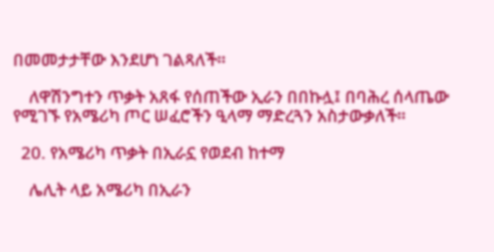በመመታታቸው እንደሆነ ገልጻለች።

    ለዋሽንግተን ጥቃት አጸፋ የሰጠችው ኢራን በበኩሏ፤ በባሕረ ሰላጤው የሚገኙ የአሜሪካ ጦር ሠፈሮችን ዒላማ ማድረጓን አስታውቃለች።

  20. የአሜሪካ ጥቃት በኢራኗ የወደብ ከተማ

    ሌሊት ላይ አሜሪካ በኢራን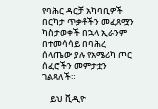የባሕር ዳርቻ አካባቢዎች በርካታ ጥቃቶችን መፈጸሟን ካስታወቀች በኋላ ኢራንም በተመሳሳይ በባሕረ ሰላጤው ያሉ የአሜሪካ ጦር ሰፈሮችን መምታቷን ገልጻለች።

    ይህ ቪዲዮ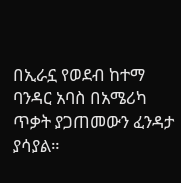በኢራኗ የወደብ ከተማ ባንዳር አባስ በአሜሪካ ጥቃት ያጋጠመውን ፈንዳታ ያሳያል።